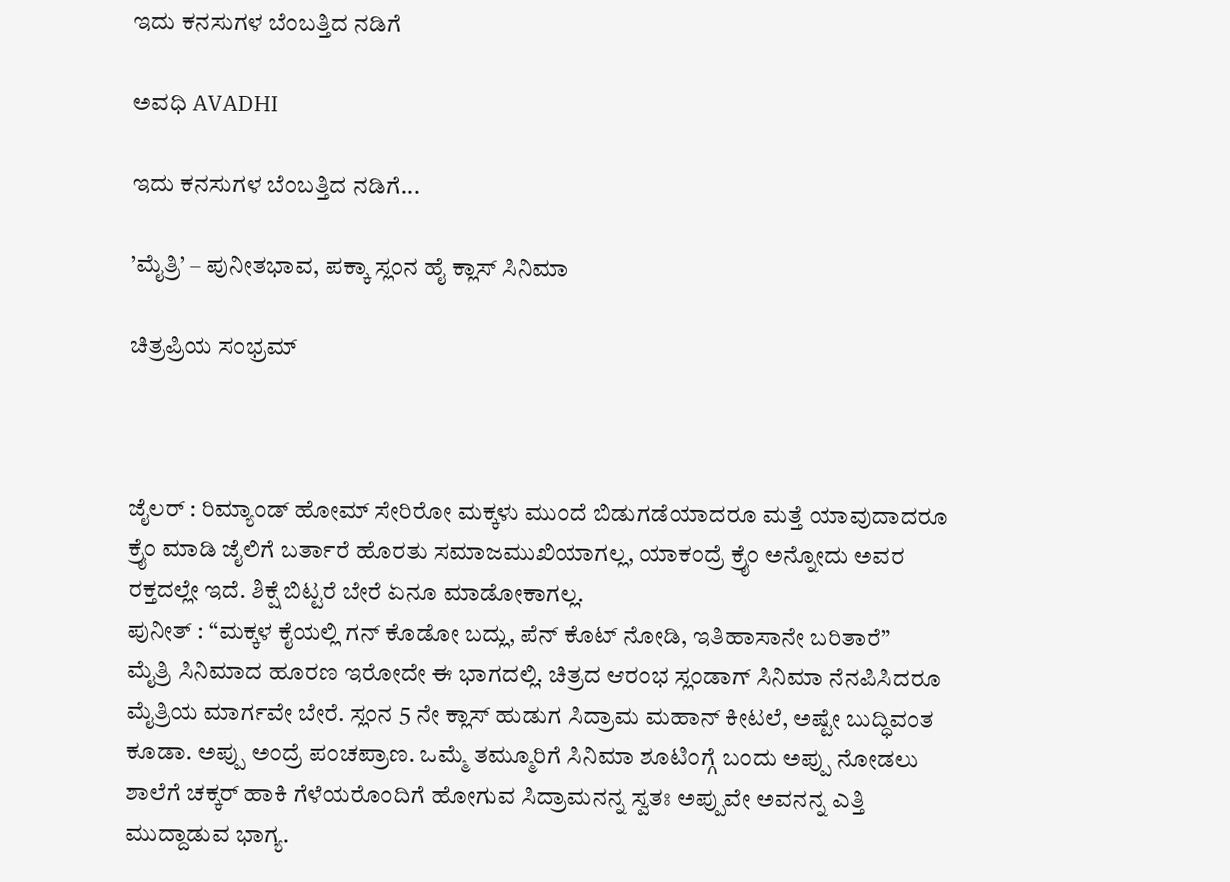ಇದು ಕನಸುಗಳ ಬೆಂಬತ್ತಿದ ನಡಿಗೆ‍

ಅವಧಿ AVADHI

ಇದು ಕನಸುಗಳ ಬೆಂಬತ್ತಿದ ನಡಿಗೆ...

’ಮೈತ್ರಿ’ – ಪುನೀತಭಾವ, ಪಕ್ಕಾ ಸ್ಲಂನ ಹೈ ಕ್ಲಾಸ್ ಸಿನಿಮಾ

ಚಿತ್ರಪ್ರಿಯ ಸಂಭ್ರಮ್



ಜೈಲರ್ : ರಿಮ್ಯಾಂಡ್ ಹೋಮ್ ಸೇರಿರೋ ಮಕ್ಕಳು ಮುಂದೆ ಬಿಡುಗಡೆಯಾದರೂ ಮತ್ತೆ ಯಾವುದಾದರೂ ಕ್ರೈಂ ಮಾಡಿ ಜೈಲಿಗೆ ಬರ್ತಾರೆ ಹೊರತು ಸಮಾಜಮುಖಿಯಾಗಲ್ಲ, ಯಾಕಂದ್ರೆ ಕ್ರೈಂ ಅನ್ನೋದು ಅವರ ರಕ್ತದಲ್ಲೇ ಇದೆ. ಶಿಕ್ಷೆ ಬಿಟ್ಟರೆ ಬೇರೆ ಏನೂ ಮಾಡೋಕಾಗಲ್ಲ.
ಪುನೀತ್ : “ಮಕ್ಕಳ ಕೈಯಲ್ಲಿ ಗನ್ ಕೊಡೋ ಬದ್ಲು, ಪೆನ್ ಕೊಟ್ ನೋಡಿ, ಇತಿಹಾಸಾನೇ ಬರಿತಾರೆ”
ಮೈತ್ರಿ ಸಿನಿಮಾದ ಹೂರಣ ಇರೋದೇ ಈ ಭಾಗದಲ್ಲಿ. ಚಿತ್ರದ ಆರಂಭ ಸ್ಲಂಡಾಗ್ ಸಿನಿಮಾ ನೆನಪಿಸಿದರೂ ಮೈತ್ರಿಯ ಮಾರ್ಗವೇ ಬೇರೆ. ಸ್ಲಂನ 5 ನೇ ಕ್ಲಾಸ್ ಹುಡುಗ ಸಿದ್ರಾಮ ಮಹಾನ್ ಕೀಟಲೆ, ಅಷ್ಟೇ ಬುದ್ಧಿವಂತ ಕೂಡಾ. ಅಪ್ಪು ಅಂದ್ರೆ ಪಂಚಪ್ರಾಣ. ಒಮ್ಮೆ ತಮ್ಮೂರಿಗೆ ಸಿನಿಮಾ ಶೂಟಿಂಗ್ಗೆ ಬಂದು ಅಪ್ಪು ನೋಡಲು ಶಾಲೆಗೆ ಚಕ್ಕರ್ ಹಾಕಿ ಗೆಳೆಯರೊಂದಿಗೆ ಹೋಗುವ ಸಿದ್ರಾಮನನ್ನ ಸ್ವತಃ ಅಪ್ಪುವೇ ಅವನನ್ನ ಎತ್ತಿ ಮುದ್ದಾಡುವ ಭಾಗ್ಯ.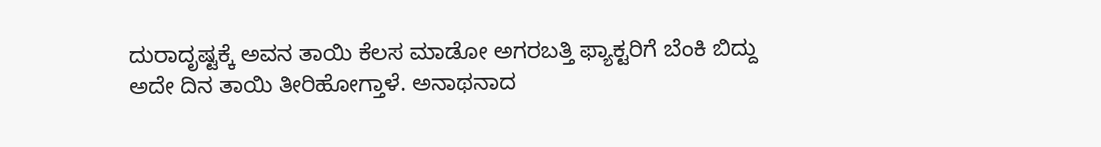ದುರಾದೃಷ್ಟಕ್ಕೆ ಅವನ ತಾಯಿ ಕೆಲಸ ಮಾಡೋ ಅಗರಬತ್ತಿ ಫ್ಯಾಕ್ಟರಿಗೆ ಬೆಂಕಿ ಬಿದ್ದು ಅದೇ ದಿನ ತಾಯಿ ತೀರಿಹೋಗ್ತಾಳೆ. ಅನಾಥನಾದ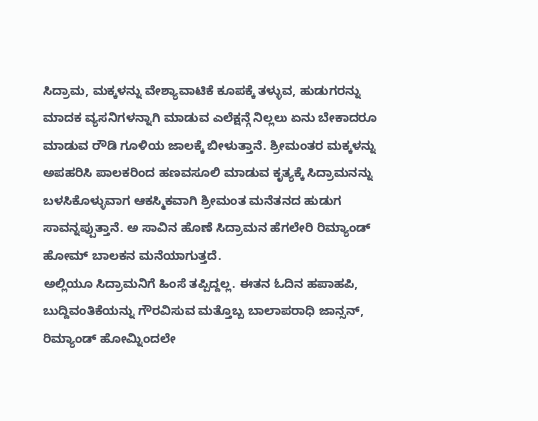ಸಿದ್ರಾಮ, ಮಕ್ಕಳನ್ನು ವೇಶ್ಯಾವಾಟಿಕೆ ಕೂಪಕ್ಕೆ ತಳ್ಳುವ, ಹುಡುಗರನ್ನು ಮಾದಕ ವ್ಯಸನಿಗಳನ್ನಾಗಿ ಮಾಡುವ ಎಲೆಕ್ಷನ್ಗೆ ನಿಲ್ಲಲು ಏನು ಬೇಕಾದರೂ ಮಾಡುವ ರೌಡಿ ಗೂಳಿಯ ಜಾಲಕ್ಕೆ ಬೀಳುತ್ತಾನೆ. ಶ್ರೀಮಂತರ ಮಕ್ಕಳನ್ನು ಅಪಹರಿಸಿ ಪಾಲಕರಿಂದ ಹಣವಸೂಲಿ ಮಾಡುವ ಕೃತ್ಯಕ್ಕೆ ಸಿದ್ರಾಮನನ್ನು ಬಳಸಿಕೊಳ್ಳುವಾಗ ಆಕಸ್ಮಿಕವಾಗಿ ಶ್ರೀಮಂತ ಮನೆತನದ ಹುಡುಗ ಸಾವನ್ನಪ್ಪುತ್ತಾನೆ. ಅ ಸಾವಿನ ಹೊಣೆ ಸಿದ್ರಾಮನ ಹೆಗಲೇರಿ ರಿಮ್ಯಾಂಡ್ ಹೋಮ್ ಬಾಲಕನ ಮನೆಯಾಗುತ್ತದೆ.
ಅಲ್ಲಿಯೂ ಸಿದ್ರಾಮನಿಗೆ ಹಿಂಸೆ ತಪ್ಪಿದ್ದಲ್ಲ. ಈತನ ಓದಿನ ಹಪಾಹಪಿ, ಬುದ್ದಿವಂತಿಕೆಯನ್ನು ಗೌರವಿಸುವ ಮತ್ತೊಬ್ಬ ಬಾಲಾಪರಾಧಿ ಜಾನ್ಸನ್, ರಿಮ್ಯಾಂಡ್ ಹೋಮ್ನಿಂದಲೇ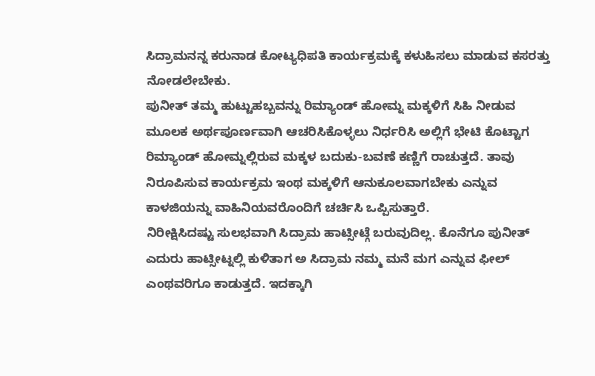ಸಿದ್ರಾಮನನ್ನ ಕರುನಾಡ ಕೋಟ್ಯಧಿಪತಿ ಕಾರ್ಯಕ್ರಮಕ್ಕೆ ಕಳುಹಿಸಲು ಮಾಡುವ ಕಸರತ್ತು ನೋಡಲೇಬೇಕು.
ಪುನೀತ್ ತಮ್ಮ ಹುಟ್ಟುಹಬ್ಬವನ್ನು ರಿಮ್ಯಾಂಡ್ ಹೋಮ್ನ ಮಕ್ಕಳಿಗೆ ಸಿಹಿ ನೀಡುವ ಮೂಲಕ ಅರ್ಥಪೂರ್ಣವಾಗಿ ಆಚರಿಸಿಕೊಳ್ಳಲು ನಿರ್ಧರಿಸಿ ಅಲ್ಲಿಗೆ ಭೇಟಿ ಕೊಟ್ಟಾಗ ರಿಮ್ಯಾಂಡ್ ಹೋಮ್ನಲ್ಲಿರುವ ಮಕ್ಕಳ ಬದುಕು-ಬವಣೆ ಕಣ್ಣಿಗೆ ರಾಚುತ್ತದೆ. ತಾವು ನಿರೂಪಿಸುವ ಕಾರ್ಯಕ್ರಮ ಇಂಥ ಮಕ್ಕಳಿಗೆ ಆನುಕೂಲವಾಗಬೇಕು ಎನ್ನುವ ಕಾಳಜಿಯನ್ನು ವಾಹಿನಿಯವರೊಂದಿಗೆ ಚರ್ಚಿಸಿ ಒಪ್ಪಿಸುತ್ತಾರೆ.
ನಿರೀಕ್ಷಿಸಿದಷ್ಟು ಸುಲಭವಾಗಿ ಸಿದ್ರಾಮ ಹಾಟ್ಸೀಟ್ಗೆ ಬರುವುದಿಲ್ಲ. ಕೊನೆಗೂ ಪುನೀತ್ ಎದುರು ಹಾಟ್ಸೀಟ್ನಲ್ಲಿ ಕುಳಿತಾಗ ಅ ಸಿದ್ರಾಮ ನಮ್ಮ ಮನೆ ಮಗ ಎನ್ನುವ ಫೀಲ್ ಎಂಥವರಿಗೂ ಕಾಡುತ್ತದೆ. ಇದಕ್ಕಾಗಿ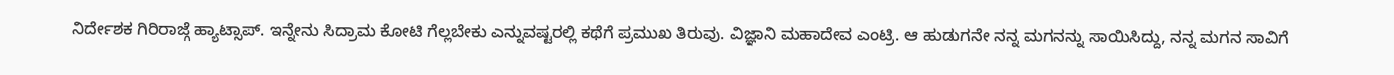ನಿರ್ದೇಶಕ ಗಿರಿರಾಜ್ಗೆ ಹ್ಯಾಟ್ಸಾಪ್. ಇನ್ನೇನು ಸಿದ್ರಾಮ ಕೋಟಿ ಗೆಲ್ಲಬೇಕು ಎನ್ನುವಷ್ಟರಲ್ಲಿ ಕಥೆಗೆ ಪ್ರಮುಖ ತಿರುವು. ವಿಜ್ಞಾನಿ ಮಹಾದೇವ ಎಂಟ್ರಿ. ಆ ಹುಡುಗನೇ ನನ್ನ ಮಗನನ್ನು ಸಾಯಿಸಿದ್ದು, ನನ್ನ ಮಗನ ಸಾವಿಗೆ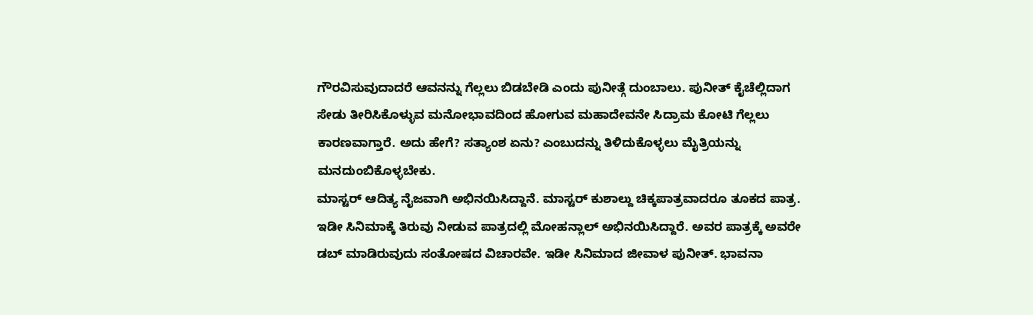ಗೌರವಿಸುವುದಾದರೆ ಆವನನ್ನು ಗೆಲ್ಲಲು ಬಿಡಬೇಡಿ ಎಂದು ಪುನೀತ್ಗೆ ದುಂಬಾಲು. ಪುನೀತ್ ಕೈಚೆಲ್ಲಿದಾಗ ಸೇಡು ತೀರಿಸಿಕೊಳ್ಳುವ ಮನೋಭಾವದಿಂದ ಹೋಗುವ ಮಹಾದೇವನೇ ಸಿದ್ರಾಮ ಕೋಟಿ ಗೆಲ್ಲಲು ಕಾರಣವಾಗ್ತಾರೆ. ಅದು ಹೇಗೆ? ಸತ್ಯಾಂಶ ಏನು? ಎಂಬುದನ್ನು ತಿಳಿದುಕೊಳ್ಳಲು ಮೈತ್ರಿಯನ್ನು ಮನದುಂಬಿಕೊಳ್ಳಬೇಕು.
ಮಾಸ್ಟರ್ ಆದಿತ್ಯ ನೈಜವಾಗಿ ಅಭಿನಯಿಸಿದ್ದಾನೆ. ಮಾಸ್ಟರ್ ಕುಶಾಲ್ದು ಚಿಕ್ಕಪಾತ್ರವಾದರೂ ತೂಕದ ಪಾತ್ರ. ಇಡೀ ಸಿನಿಮಾಕ್ಕೆ ತಿರುವು ನೀಡುವ ಪಾತ್ರದಲ್ಲಿ ಮೋಹನ್ಲಾಲ್ ಅಭಿನಯಿಸಿದ್ದಾರೆ. ಅವರ ಪಾತ್ರಕ್ಕೆ ಅವರೇ ಡಬ್ ಮಾಡಿರುವುದು ಸಂತೋಷದ ವಿಚಾರವೇ. ಇಡೀ ಸಿನಿಮಾದ ಜೀವಾಳ ಪುನೀತ್. ಭಾವನಾ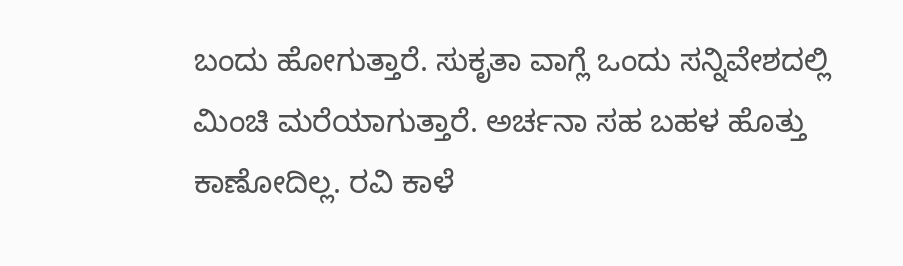ಬಂದು ಹೋಗುತ್ತಾರೆ. ಸುಕೃತಾ ವಾಗ್ಲೆ ಒಂದು ಸನ್ನಿವೇಶದಲ್ಲಿ ಮಿಂಚಿ ಮರೆಯಾಗುತ್ತಾರೆ. ಅರ್ಚನಾ ಸಹ ಬಹಳ ಹೊತ್ತು ಕಾಣೋದಿಲ್ಲ. ರವಿ ಕಾಳೆ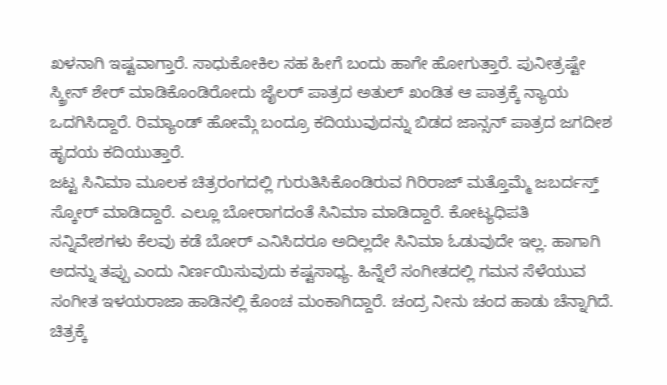ಖಳನಾಗಿ ಇಷ್ಟವಾಗ್ತಾರೆ. ಸಾಧುಕೋಕಿಲ ಸಹ ಹೀಗೆ ಬಂದು ಹಾಗೇ ಹೋಗುತ್ತಾರೆ. ಪುನೀತ್ರಷ್ಟೇ ಸ್ಕ್ರೀನ್ ಶೇರ್ ಮಾಡಿಕೊಂಡಿರೋದು ಜೈಲರ್ ಪಾತ್ರದ ಅತುಲ್ ಖಂಡಿತ ಆ ಪಾತ್ರಕ್ಕೆ ನ್ಯಾಯ ಒದಗಿಸಿದ್ದಾರೆ. ರಿಮ್ಯಾಂಡ್ ಹೋಮ್ಗೆ ಬಂದ್ರೂ ಕದಿಯುವುದನ್ನು ಬಿಡದ ಜಾನ್ಸನ್ ಪಾತ್ರದ ಜಗದೀಶ ಹೃದಯ ಕದಿಯುತ್ತಾರೆ.
ಜಟ್ಟ ಸಿನಿಮಾ ಮೂಲಕ ಚಿತ್ರರಂಗದಲ್ಲಿ ಗುರುತಿಸಿಕೊಂಡಿರುವ ಗಿರಿರಾಜ್ ಮತ್ತೊಮ್ಮೆ ಜಬರ್ದಸ್ತ್ ಸ್ಕೋರ್ ಮಾಡಿದ್ದಾರೆ. ಎಲ್ಲೂ ಬೋರಾಗದಂತೆ ಸಿನಿಮಾ ಮಾಡಿದ್ದಾರೆ. ಕೋಟ್ಯಧಿಪತಿ ಸನ್ನಿವೇಶಗಳು ಕೆಲವು ಕಡೆ ಬೋರ್ ಎನಿಸಿದರೂ ಅದಿಲ್ಲದೇ ಸಿನಿಮಾ ಓಡುವುದೇ ಇಲ್ಲ. ಹಾಗಾಗಿ ಅದನ್ನು ತಪ್ಪು ಎಂದು ನಿರ್ಣಯಿಸುವುದು ಕಷ್ಟಸಾಧ್ಯ. ಹಿನ್ನೆಲೆ ಸಂಗೀತದಲ್ಲಿ ಗಮನ ಸೆಳೆಯುವ ಸಂಗೀತ ಇಳಯರಾಜಾ ಹಾಡಿನಲ್ಲಿ ಕೊಂಚ ಮಂಕಾಗಿದ್ದಾರೆ. ಚಂದ್ರ ನೀನು ಚಂದ ಹಾಡು ಚೆನ್ನಾಗಿದೆ. ಚಿತ್ರಕ್ಕೆ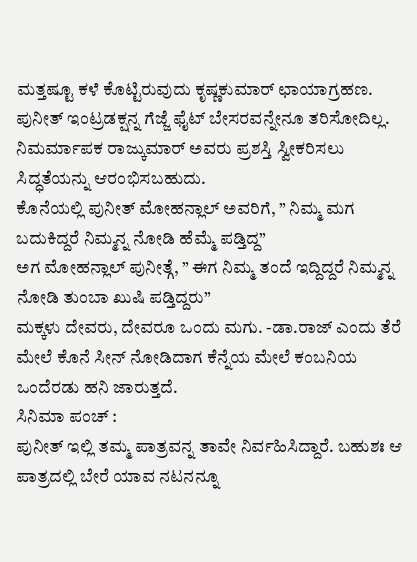ಮತ್ತಷ್ಟೂ ಕಳೆ ಕೊಟ್ಟಿರುವುದು ಕೃಷ್ಣಕುಮಾರ್ ಛಾಯಾಗ್ರಹಣ. ಪುನೀತ್ ಇಂಟ್ರಡಕ್ಷನ್ನ ಗೆಜ್ಜೆ ಫೈಟ್ ಬೇಸರವನ್ನೇನೂ ತರಿಸೋದಿಲ್ಲ. ನಿಮರ್ಮಾಪಕ ರಾಜ್ಕುಮಾರ್ ಅವರು ಪ್ರಶಸ್ತಿ ಸ್ವೀಕರಿಸಲು ಸಿದ್ಧತೆಯನ್ನು ಆರಂಭಿಸಬಹುದು.
ಕೊನೆಯಲ್ಲಿ ಪುನೀತ್ ಮೋಹನ್ಲಾಲ್ ಅವರಿಗೆ, ” ನಿಮ್ಮ ಮಗ ಬದುಕಿದ್ದರೆ ನಿಮ್ಮನ್ನ ನೋಡಿ ಹೆಮ್ಮೆ ಪಡ್ತಿದ್ದ”
ಅಗ ಮೋಹನ್ಲಾಲ್ ಪುನೀತ್ಗೆ, ” ಈಗ ನಿಮ್ಮ ತಂದೆ ಇದ್ದಿದ್ದರೆ ನಿಮ್ಮನ್ನ ನೋಡಿ ತುಂಬಾ ಖುಷಿ ಪಡ್ತಿದ್ದರು”
ಮಕ್ಕಳು ದೇವರು, ದೇವರೂ ಒಂದು ಮಗು. -ಡಾ.ರಾಜ್ ಎಂದು ತೆರೆ ಮೇಲೆ ಕೊನೆ ಸೀನ್ ನೋಡಿದಾಗ ಕೆನ್ನೆಯ ಮೇಲೆ ಕಂಬನಿಯ ಒಂದೆರಡು ಹನಿ ಜಾರುತ್ತದೆ.
ಸಿನಿಮಾ ಪಂಚ್ :
ಪುನೀತ್ ಇಲ್ಲಿ ತಮ್ಮ ಪಾತ್ರವನ್ನ ತಾವೇ ನಿರ್ವಹಿಸಿದ್ದಾರೆ. ಬಹುಶಃ ಆ ಪಾತ್ರದಲ್ಲಿ ಬೇರೆ ಯಾವ ನಟನನ್ನೂ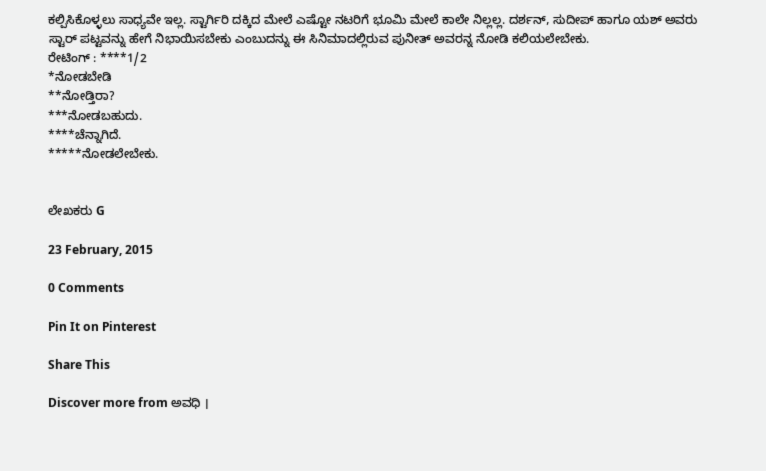ಕಲ್ಪಿಸಿಕೊಳ್ಳಲು ಸಾಧ್ಯವೇ ಇಲ್ಲ. ಸ್ಟಾರ್ಗಿರಿ ದಕ್ಕಿದ ಮೇಲೆ ಎಷ್ಟೋ ನಟರಿಗೆ ಭೂಮಿ ಮೇಲೆ ಕಾಲೇ ನಿಲ್ಲಲ್ಲ. ದರ್ಶನ್, ಸುದೀಪ್ ಹಾಗೂ ಯಶ್ ಅವರು ಸ್ಟಾರ್ ಪಟ್ಟವನ್ನು ಹೇಗೆ ನಿಭಾಯಿಸಬೇಕು ಎಂಬುದನ್ನು ಈ ಸಿನಿಮಾದಲ್ಲಿರುವ ಪುನೀತ್ ಅವರನ್ನ ನೋಡಿ ಕಲಿಯಲೇಬೇಕು.
ರೇಟಿಂಗ್ : ****1/2
*ನೋಡಬೇಡಿ
**ನೋಡ್ತಿರಾ?
***ನೋಡಬಹುದು.
****ಚೆನ್ನಾಗಿದೆ.
*****ನೋಡಲೇಬೇಕು.


ಲೇಖಕರು G

23 February, 2015

0 Comments

Pin It on Pinterest

Share This

Discover more from ಅವಧಿ ।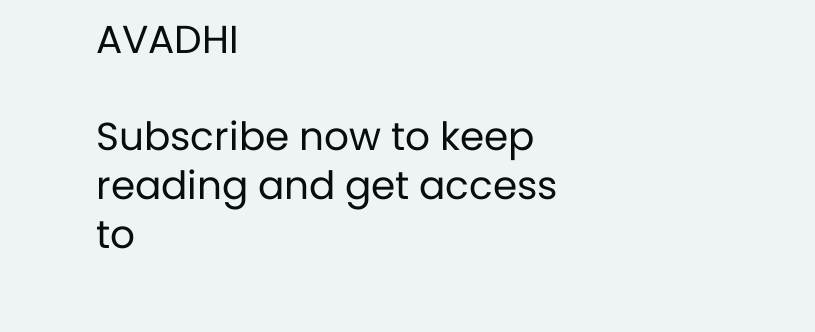AVADHI

Subscribe now to keep reading and get access to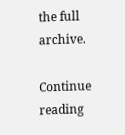the full archive.

Continue reading